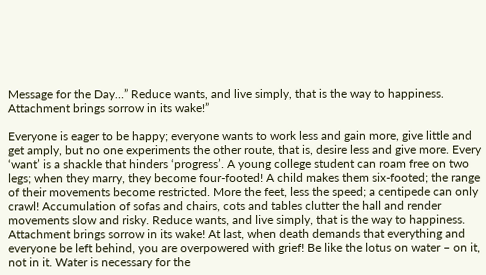Message for the Day…” Reduce wants, and live simply, that is the way to happiness. Attachment brings sorrow in its wake!”

Everyone is eager to be happy; everyone wants to work less and gain more, give little and get amply, but no one experiments the other route, that is, desire less and give more. Every ‘want’ is a shackle that hinders ‘progress’. A young college student can roam free on two legs; when they marry, they become four-footed! A child makes them six-footed; the range of their movements become restricted. More the feet, less the speed; a centipede can only crawl! Accumulation of sofas and chairs, cots and tables clutter the hall and render movements slow and risky. Reduce wants, and live simply, that is the way to happiness. Attachment brings sorrow in its wake! At last, when death demands that everything and everyone be left behind, you are overpowered with grief! Be like the lotus on water – on it, not in it. Water is necessary for the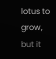lotus to grow, but it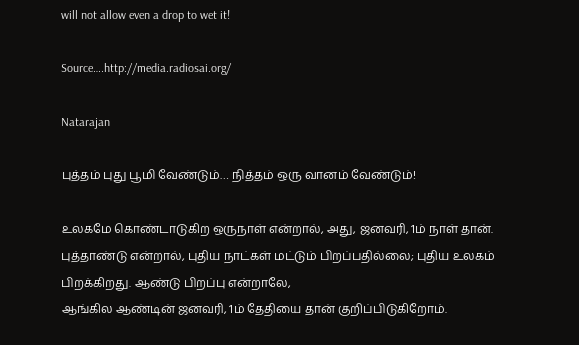will not allow even a drop to wet it!

Source….http://media.radiosai.org/

Natarajan

புத்தம் புது பூமி வேண்டும்… நித்தம் ஒரு வானம் வேண்டும்!

உலகமே கொண்டாடுகிற ஒருநாள் என்றால், அது, ஜனவரி, 1ம் நாள் தான். புத்தாண்டு என்றால், புதிய நாட்கள் மட்டும் பிறப்பதில்லை; புதிய உலகம் பிறக்கிறது. ஆண்டு பிறப்பு என்றாலே,
ஆங்கில ஆண்டின் ஜனவரி, 1ம் தேதியை தான் குறிப்பிடுகிறோம்.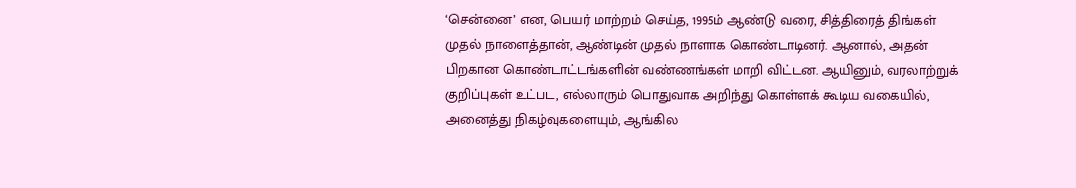‘சென்னை’ என, பெயர் மாற்றம் செய்த, 1995ம் ஆண்டு வரை, சித்திரைத் திங்கள் முதல் நாளைத்தான், ஆண்டின் முதல் நாளாக கொண்டாடினர். ஆனால், அதன் பிறகான கொண்டாட்டங்களின் வண்ணங்கள் மாறி விட்டன. ஆயினும், வரலாற்றுக் குறிப்புகள் உட்பட, எல்லாரும் பொதுவாக அறிந்து கொள்ளக் கூடிய வகையில், அனைத்து நிகழ்வுகளையும், ஆங்கில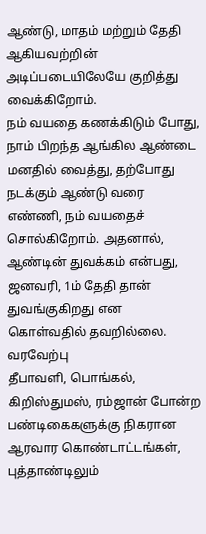ஆண்டு, மாதம் மற்றும் தேதி ஆகியவற்றின் அடிப்படையிலேயே குறித்து வைக்கிறோம்.
நம் வயதை கணக்கிடும் போது, நாம் பிறந்த ஆங்கில ஆண்டை மனதில் வைத்து, தற்போது நடக்கும் ஆண்டு வரை எண்ணி, நம் வயதைச் சொல்கிறோம். அதனால், ஆண்டின் துவக்கம் என்பது, ஜனவரி, 1ம் தேதி தான் துவங்குகிறது என கொள்வதில் தவறில்லை.
வரவேற்பு
தீபாவளி, பொங்கல், கிறிஸ்துமஸ், ரம்ஜான் போன்ற பண்டிகைகளுக்கு நிகரான ஆரவார கொண்டாட்டங்கள், புத்தாண்டிலும்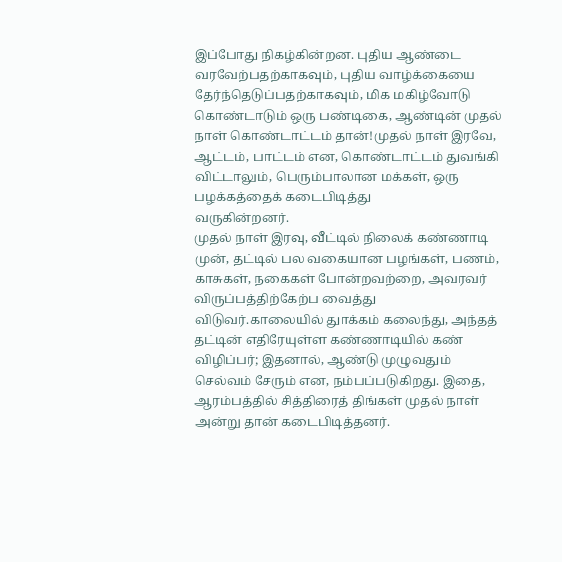இப்போது நிகழ்கின்றன. புதிய ஆண்டை வரவேற்பதற்காகவும், புதிய வாழ்க்கையை தேர்ந்தெடுப்பதற்காகவும், மிக மகிழ்வோடு கொண்டாடும் ஒரு பண்டிகை, ஆண்டின் முதல் நாள் கொண்டாட்டம் தான்!முதல் நாள் இரவே, ஆட்டம், பாட்டம் என, கொண்டாட்டம் துவங்கி விட்டாலும், பெரும்பாலான மக்கள், ஒரு பழக்கத்தைக் கடைபிடித்து
வருகின்றனர்.
முதல் நாள் இரவு, வீட்டில் நிலைக் கண்ணாடி முன், தட்டில் பல வகையான பழங்கள், பணம், காசுகள், நகைகள் போன்றவற்றை, அவரவர் விருப்பத்திற்கேற்ப வைத்து விடுவர்.காலையில் துாக்கம் கலைந்து, அந்தத் தட்டின் எதிரேயுள்ள கண்ணாடியில் கண் விழிப்பர்; இதனால், ஆண்டு முழுவதும் செல்வம் சேரும் என, நம்பப்படுகிறது. இதை, ஆரம்பத்தில் சித்திரைத் திங்கள் முதல் நாள் அன்று தான் கடைபிடித்தனர்.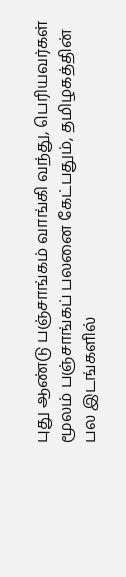புது ஆண்டு பஞ்சாங்கம் வாங்கி வந்து, பெரியவர்கள் மூலம் பஞ்சாங்கப் பலனை கேட்பதும், தமிழகத்தின் பல இடங்களில்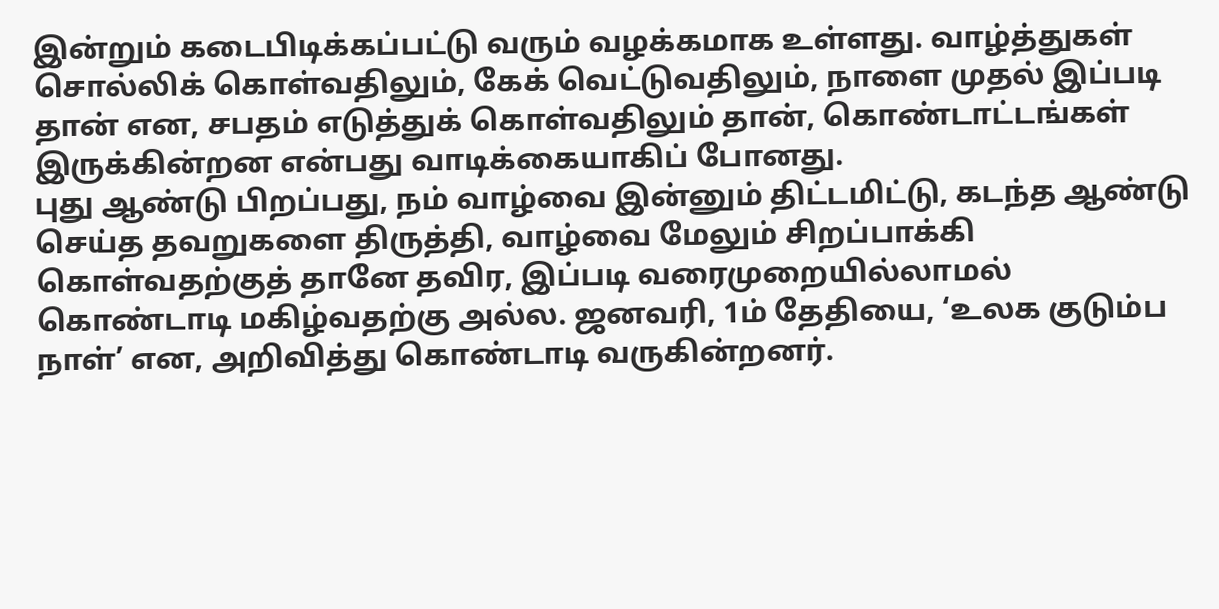இன்றும் கடைபிடிக்கப்பட்டு வரும் வழக்கமாக உள்ளது. வாழ்த்துகள் சொல்லிக் கொள்வதிலும், கேக் வெட்டுவதிலும், நாளை முதல் இப்படி தான் என, சபதம் எடுத்துக் கொள்வதிலும் தான், கொண்டாட்டங்கள் இருக்கின்றன என்பது வாடிக்கையாகிப் போனது.
புது ஆண்டு பிறப்பது, நம் வாழ்வை இன்னும் திட்டமிட்டு, கடந்த ஆண்டு செய்த தவறுகளை திருத்தி, வாழ்வை மேலும் சிறப்பாக்கி கொள்வதற்குத் தானே தவிர, இப்படி வரைமுறையில்லாமல் கொண்டாடி மகிழ்வதற்கு அல்ல. ஜனவரி, 1ம் தேதியை, ‘உலக குடும்ப நாள்’ என, அறிவித்து கொண்டாடி வருகின்றனர்.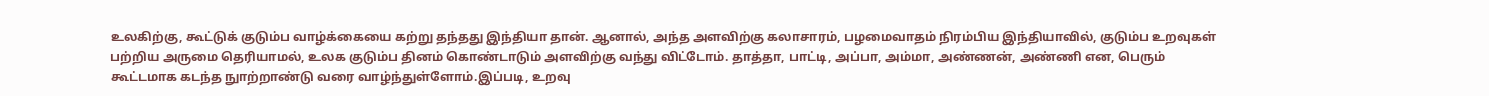உலகிற்கு, கூட்டுக் குடும்ப வாழ்க்கையை கற்று தந்தது இந்தியா தான். ஆனால், அந்த அளவிற்கு கலாசாரம், பழமைவாதம் நிரம்பிய இந்தியாவில், குடும்ப உறவுகள் பற்றிய அருமை தெரியாமல், உலக குடும்ப தினம் கொண்டாடும் அளவிற்கு வந்து விட்டோம். தாத்தா, பாட்டி, அப்பா, அம்மா, அண்ணன், அண்ணி என, பெரும் கூட்டமாக கடந்த நுாற்றாண்டு வரை வாழ்ந்துள்ளோம்.இப்படி, உறவு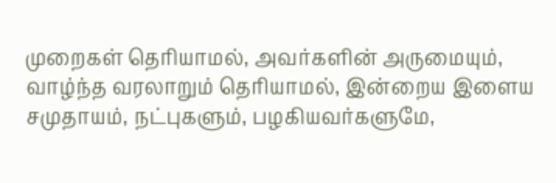முறைகள் தெரியாமல், அவர்களின் அருமையும், வாழ்ந்த வரலாறும் தெரியாமல், இன்றைய இளைய சமுதாயம், நட்புகளும், பழகியவர்களுமே,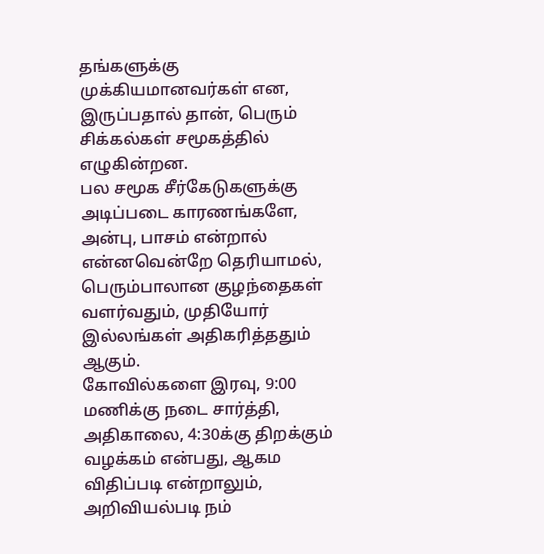தங்களுக்கு முக்கியமானவர்கள் என, இருப்பதால் தான், பெரும் சிக்கல்கள் சமூகத்தில் எழுகின்றன.
பல சமூக சீர்கேடுகளுக்கு அடிப்படை காரணங்களே, அன்பு, பாசம் என்றால் என்னவென்றே தெரியாமல், பெரும்பாலான குழந்தைகள் வளர்வதும், முதியோர் இல்லங்கள் அதிகரித்ததும் ஆகும்.
கோவில்களை இரவு, 9:00 மணிக்கு நடை சார்த்தி, அதிகாலை, 4:30க்கு திறக்கும் வழக்கம் என்பது, ஆகம விதிப்படி என்றாலும், அறிவியல்படி நம்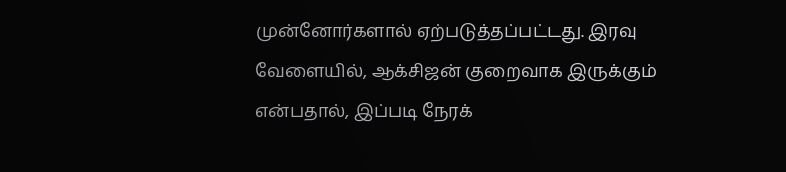முன்னோர்களால் ஏற்படுத்தப்பட்டது. இரவு வேளையில், ஆக்சிஜன் குறைவாக இருக்கும் என்பதால், இப்படி நேரக்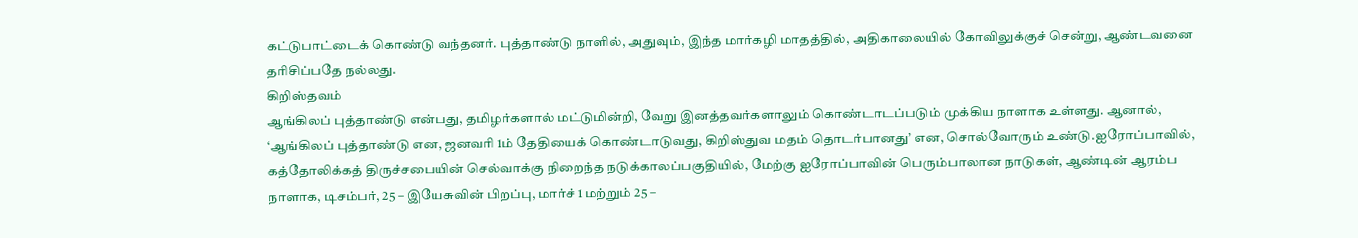கட்டுபாட்டைக் கொண்டு வந்தனர். புத்தாண்டு நாளில், அதுவும், இந்த மார்கழி மாதத்தில், அதிகாலையில் கோவிலுக்குச் சென்று, ஆண்டவனை தரிசிப்பதே நல்லது.
கிறிஸ்தவம்
ஆங்கிலப் புத்தாண்டு என்பது, தமிழர்களால் மட்டுமின்றி, வேறு இனத்தவர்களாலும் கொண்டாடப்படும் முக்கிய நாளாக உள்ளது. ஆனால், ‘ஆங்கிலப் புத்தாண்டு என, ஜனவரி 1ம் தேதியைக் கொண்டாடுவது, கிறிஸ்துவ மதம் தொடர்பானது’ என, சொல்வோரும் உண்டு.ஐரோப்பாவில், கத்தோலிக்கத் திருச்சபையின் செல்வாக்கு நிறைந்த நடுக்காலப்பகுதியில், மேற்கு ஐரோப்பாவின் பெரும்பாலான நாடுகள், ஆண்டின் ஆரம்ப நாளாக, டிசம்பர், 25 – இயேசுவின் பிறப்பு, மார்ச் 1 மற்றும் 25 –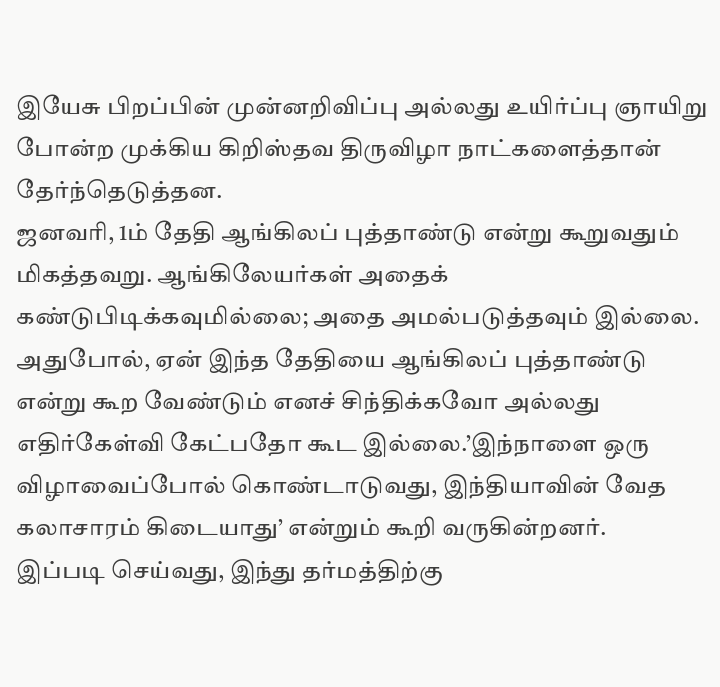இயேசு பிறப்பின் முன்னறிவிப்பு அல்லது உயிர்ப்பு ஞாயிறு போன்ற முக்கிய கிறிஸ்தவ திருவிழா நாட்களைத்தான் தேர்ந்தெடுத்தன.
ஜனவரி, 1ம் தேதி ஆங்கிலப் புத்தாண்டு என்று கூறுவதும் மிகத்தவறு. ஆங்கிலேயர்கள் அதைக் கண்டுபிடிக்கவுமில்லை; அதை அமல்படுத்தவும் இல்லை. அதுபோல், ஏன் இந்த தேதியை ஆங்கிலப் புத்தாண்டு என்று கூற வேண்டும் எனச் சிந்திக்கவோ அல்லது எதிர்கேள்வி கேட்பதோ கூட இல்லை.’இந்நாளை ஒரு விழாவைப்போல் கொண்டாடுவது, இந்தியாவின் வேத கலாசாரம் கிடையாது’ என்றும் கூறி வருகின்றனர்.
இப்படி செய்வது, இந்து தர்மத்திற்கு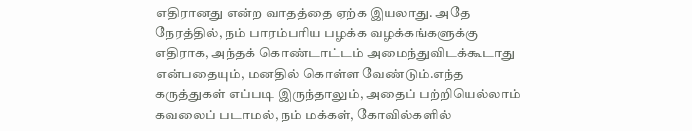எதிரானது என்ற வாதத்தை ஏற்க இயலாது. அதே நேரத்தில், நம் பாரம்பரிய பழக்க வழக்கங்களுக்கு எதிராக, அந்தக் கொண்டாட்டம் அமைந்துவிடக்கூடாது என்பதையும், மனதில் கொள்ள வேண்டும்.எந்த கருத்துகள் எப்படி இருந்தாலும், அதைப் பற்றியெல்லாம் கவலைப் படாமல், நம் மக்கள், கோவில்களில்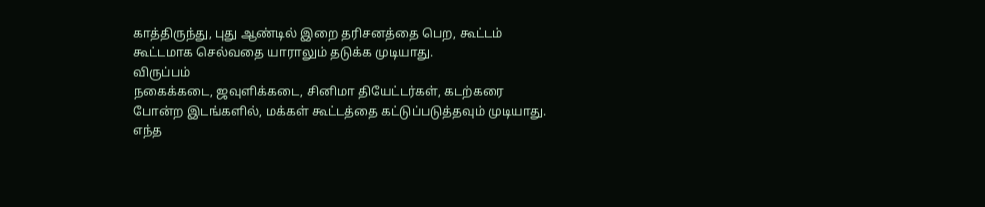காத்திருந்து, புது ஆண்டில் இறை தரிசனத்தை பெற, கூட்டம் கூட்டமாக செல்வதை யாராலும் தடுக்க முடியாது.
விருப்பம்
நகைக்கடை, ஜவுளிக்கடை, சினிமா தியேட்டர்கள், கடற்கரை போன்ற இடங்களில், மக்கள் கூட்டத்தை கட்டுப்படுத்தவும் முடியாது. எந்த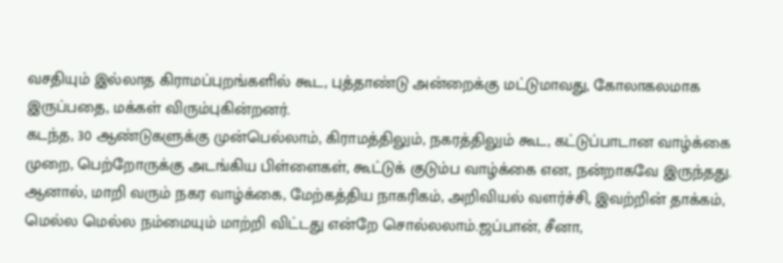வசதியும் இல்லாத கிராமப்புறங்களில் கூட, புத்தாண்டு அன்றைக்கு மட்டுமாவது, கோலாகலமாக இருப்பதை, மக்கள் விரும்புகின்றனர்.
கடந்த, 30 ஆண்டுகளுக்கு முன்பெல்லாம், கிராமத்திலும், நகரத்திலும் கூட, கட்டுப்பாடான வாழ்க்கை முறை, பெற்றோருக்கு அடங்கிய பிள்ளைகள், கூட்டுக் குடும்ப வாழ்க்கை என, நன்றாகவே இருந்தது.
ஆனால், மாறி வரும் நகர வாழ்க்கை, மேற்கத்திய நாகரிகம், அறிவியல் வளர்ச்சி, இவற்றின் தாக்கம், மெல்ல மெல்ல நம்மையும் மாற்றி விட்டது என்றே சொல்லலாம்.ஜப்பான், சீனா,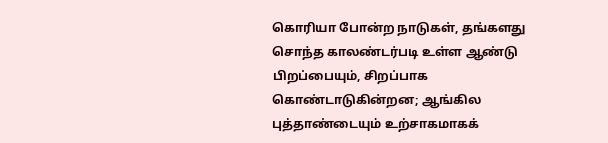கொரியா போன்ற நாடுகள், தங்களது சொந்த காலண்டர்படி உள்ள ஆண்டு பிறப்பையும், சிறப்பாக கொண்டாடுகின்றன; ஆங்கில புத்தாண்டையும் உற்சாகமாகக்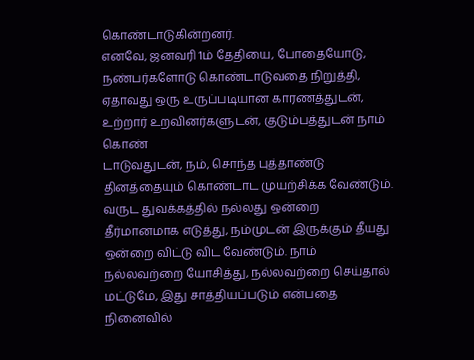கொண்டாடுகின்றனர்.
எனவே, ஜனவரி 1ம் தேதியை, போதையோடு, நண்பர்களோடு கொண்டாடுவதை நிறுத்தி, ஏதாவது ஒரு உருப்படியான காரணத்துடன், உற்றார் உறவினர்களுடன், குடும்பத்துடன் நாம் கொண்
டாடுவதுடன், நம், சொந்த புத்தாண்டு தினத்தையும் கொண்டாட முயற்சிக்க வேண்டும்.
வருட துவக்கத்தில் நல்லது ஒன்றை தீர்மானமாக எடுத்து, நம்முடன் இருக்கும் தீயது ஒன்றை விட்டு விட வேண்டும். நாம் நல்லவற்றை யோசித்து, நல்லவற்றை செய்தால் மட்டுமே, இது சாத்தியப்படும் என்பதை நினைவில்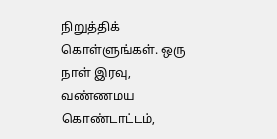நிறுத்திக் கொள்ளுங்கள். ஒரு நாள் இரவு, வண்ணமய கொண்டாட்டம்,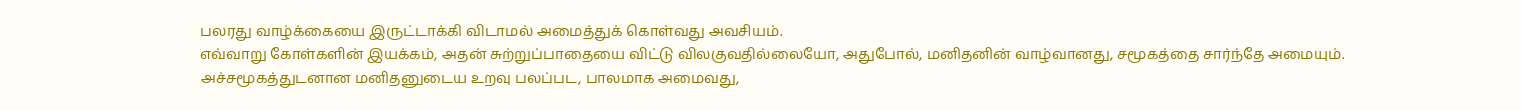பலரது வாழ்க்கையை இருட்டாக்கி விடாமல் அமைத்துக் கொள்வது அவசியம்.
எவ்வாறு கோள்களின் இயக்கம், அதன் சுற்றுப்பாதையை விட்டு விலகுவதில்லையோ, அதுபோல், மனிதனின் வாழ்வானது, சமூகத்தை சார்ந்தே அமையும். அச்சமூகத்துடனான மனிதனுடைய உறவு பலப்பட, பாலமாக அமைவது,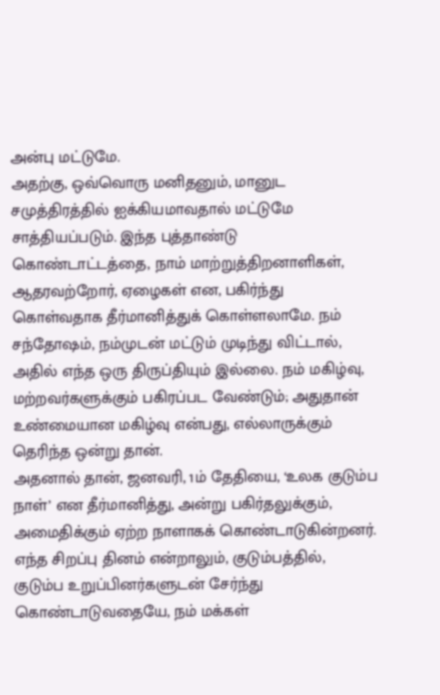அன்பு மட்டுமே.
அதற்கு, ஒவ்வொரு மனிதனும், மானுட சமுத்திரத்தில் ஐக்கியமாவதால் மட்டுமே சாத்தியப்படும். இந்த புத்தாண்டு கொண்டாட்டத்தை, நாம் மாற்றுத்திறனாளிகள், ஆதரவற்றோர், ஏழைகள் என, பகிர்ந்து கொள்வதாக தீர்மானித்துக் கொள்ளலாமே. நம் சந்தோஷம், நம்முடன் மட்டும் முடிந்து விட்டால், அதில் எந்த ஒரு திருப்தியும் இல்லை. நம் மகிழ்வு, மற்றவர்களுக்கும் பகிரப்பட வேண்டும்; அதுதான் உண்மையான மகிழ்வு என்பது, எல்லாருக்கும் தெரிந்த ஒன்று தான்.
அதனால் தான், ஜனவரி, 1ம் தேதியை, ‘உலக குடும்ப நாள்’ என தீர்மானித்து, அன்று பகிர்தலுக்கும், அமைதிக்கும் ஏற்ற நாளாகக் கொண்டாடுகின்றனர்.
எந்த சிறப்பு தினம் என்றாலும், குடும்பத்தில், குடும்ப உறுப்பினர்களுடன் சேர்ந்து கொண்டாடுவதையே, நம் மக்கள்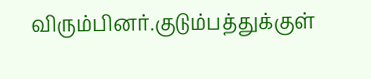விரும்பினர்.குடும்பத்துக்குள்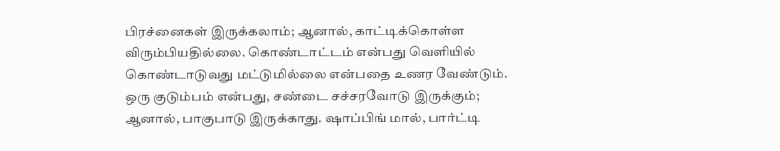பிரச்னைகள் இருக்கலாம்; ஆனால், காட்டிக்கொள்ள விரும்பியதில்லை. கொண்டாட்டம் என்பது வெளியில் கொண்டாடுவது மட்டுமில்லை என்பதை உணர வேண்டும். ஒரு குடும்பம் என்பது, சண்டை சச்சரவோடு இருக்கும்; ஆனால், பாகுபாடு இருக்காது. ஷாப்பிங் மால், பார்ட்டி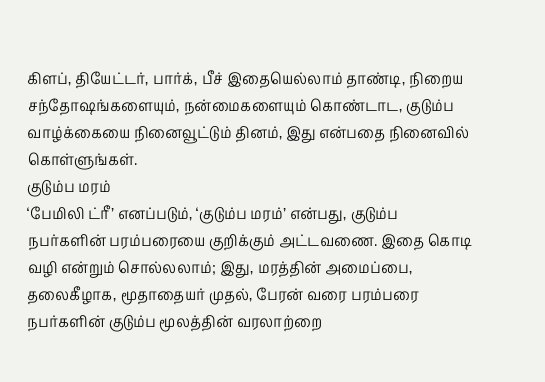கிளப், தியேட்டர், பார்க், பீச் இதையெல்லாம் தாண்டி, நிறைய சந்தோஷங்களையும், நன்மைகளையும் கொண்டாட, குடும்ப வாழ்க்கையை நினைவூட்டும் தினம், இது என்பதை நினைவில் கொள்ளுங்கள்.
குடும்ப மரம்
‘பேமிலி ட்ரீ’ எனப்படும், ‘குடும்ப மரம்’ என்பது, குடும்ப நபர்களின் பரம்பரையை குறிக்கும் அட்டவணை. இதை கொடி வழி என்றும் சொல்லலாம்; இது, மரத்தின் அமைப்பை, தலைகீழாக, மூதாதையர் முதல், பேரன் வரை பரம்பரை நபர்களின் குடும்ப மூலத்தின் வரலாற்றை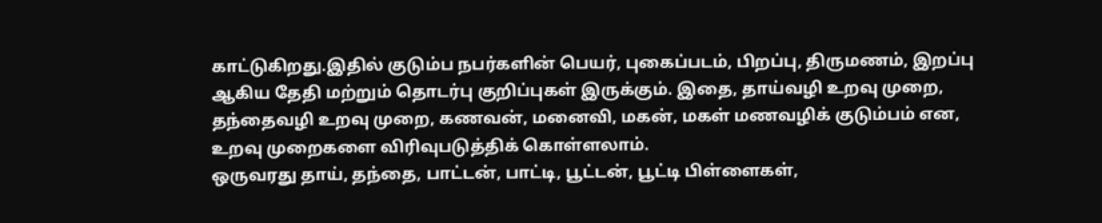காட்டுகிறது.இதில் குடும்ப நபர்களின் பெயர், புகைப்படம், பிறப்பு, திருமணம், இறப்பு ஆகிய தேதி மற்றும் தொடர்பு குறிப்புகள் இருக்கும். இதை, தாய்வழி உறவு முறை, தந்தைவழி உறவு முறை, கணவன், மனைவி, மகன், மகள் மணவழிக் குடும்பம் என, உறவு முறைகளை விரிவுபடுத்திக் கொள்ளலாம்.
ஒருவரது தாய், தந்தை, பாட்டன், பாட்டி, பூட்டன், பூட்டி பிள்ளைகள்,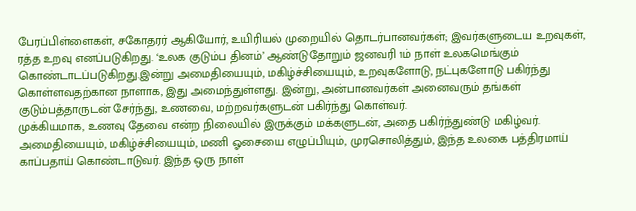பேரப்பிள்ளைகள், சகோதரர் ஆகியோர், உயிரியல் முறையில் தொடர்பானவர்கள்; இவர்களுடைய உறவுகள், ரத்த உறவு எனப்படுகிறது. ‘உலக குடும்ப தினம்’ ஆண்டுதோறும் ஜனவரி 1ம் நாள் உலகமெங்கும் கொண்டாடப்படுகிறது.இன்று அமைதியையும், மகிழ்ச்சியையும், உறவுகளோடு, நட்புகளோடு பகிர்ந்து கொள்ளவதற்கான நாளாக, இது அமைந்துள்ளது. இன்று, அன்பானவர்கள் அனைவரும் தங்கள் குடும்பத்தாருடன் சேர்ந்து, உணவை, மற்றவர்களுடன் பகிர்ந்து கொள்வர்.
முக்கியமாக, உணவு தேவை என்ற நிலையில் இருக்கும் மக்களுடன், அதை பகிர்ந்துண்டு மகிழ்வர். அமைதியையும், மகிழ்ச்சியையும், மணி ஓசையை எழுப்பியும், முரசொலித்தும், இந்த உலகை பத்திரமாய் காப்பதாய் கொண்டாடுவர். இந்த ஒரு நாள்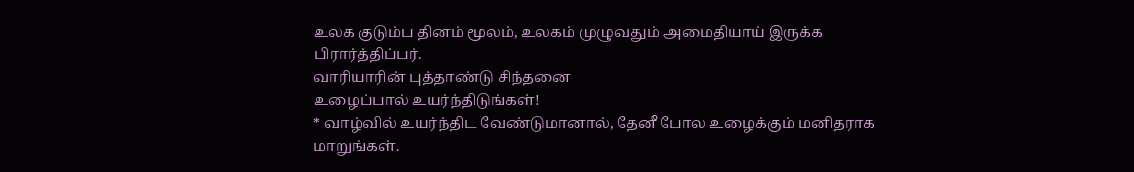உலக குடும்ப தினம் மூலம், உலகம் முழுவதும் அமைதியாய் இருக்க பிரார்த்திப்பர்.
வாரியாரின் புத்தாண்டு சிந்தனை
உழைப்பால் உயர்ந்திடுங்கள்!
* வாழ்வில் உயர்ந்திட வேண்டுமானால், தேனீ போல உழைக்கும் மனிதராக மாறுங்கள்.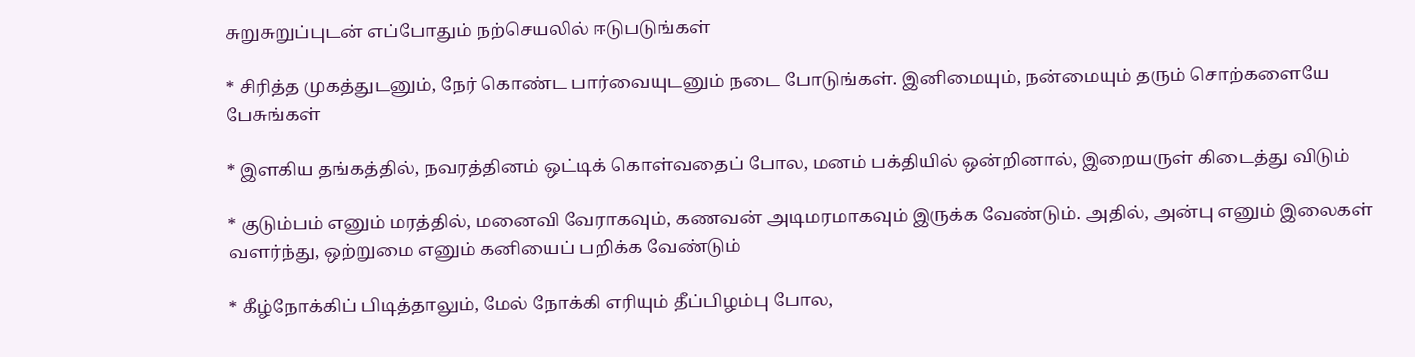சுறுசுறுப்புடன் எப்போதும் நற்செயலில் ஈடுபடுங்கள்

* சிரித்த முகத்துடனும், நேர் கொண்ட பார்வையுடனும் நடை போடுங்கள். இனிமையும், நன்மையும் தரும் சொற்களையே பேசுங்கள்

* இளகிய தங்கத்தில், நவரத்தினம் ஒட்டிக் கொள்வதைப் போல, மனம் பக்தியில் ஒன்றினால், இறையருள் கிடைத்து விடும்

* குடும்பம் எனும் மரத்தில், மனைவி வேராகவும், கணவன் அடிமரமாகவும் இருக்க வேண்டும். அதில், அன்பு எனும் இலைகள் வளர்ந்து, ஒற்றுமை எனும் கனியைப் பறிக்க வேண்டும்

* கீழ்நோக்கிப் பிடித்தாலும், மேல் நோக்கி எரியும் தீப்பிழம்பு போல,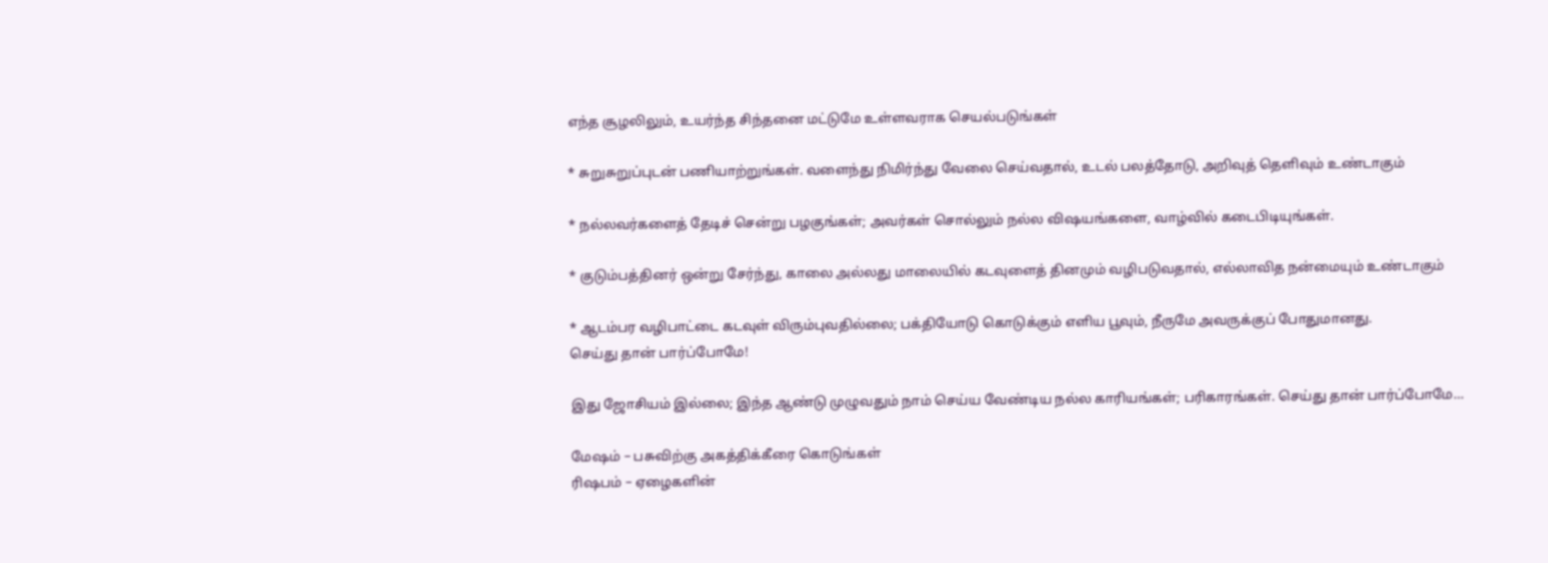எந்த சூழலிலும், உயர்ந்த சிந்தனை மட்டுமே உள்ளவராக செயல்படுங்கள்

* சுறுசுறுப்புடன் பணியாற்றுங்கள். வளைந்து நிமிர்ந்து வேலை செய்வதால், உடல் பலத்தோடு, அறிவுத் தெளிவும் உண்டாகும்

* நல்லவர்களைத் தேடிச் சென்று பழகுங்கள்; அவர்கள் சொல்லும் நல்ல விஷயங்களை, வாழ்வில் கடைபிடியுங்கள்.

* குடும்பத்தினர் ஒன்று சேர்ந்து, காலை அல்லது மாலையில் கடவுளைத் தினமும் வழிபடுவதால், எல்லாவித நன்மையும் உண்டாகும்

* ஆடம்பர வழிபாட்டை கடவுள் விரும்புவதில்லை; பக்தியோடு கொடுக்கும் எளிய பூவும், நீருமே அவருக்குப் போதுமானது.
செய்து தான் பார்ப்போமே!

இது ஜோசியம் இல்லை; இந்த ஆண்டு முழுவதும் நாம் செய்ய வேண்டிய நல்ல காரியங்கள்; பரிகாரங்கள். செய்து தான் பார்ப்போமே…

மேஷம் – பசுவிற்கு அகத்திக்கீரை கொடுங்கள்
ரிஷபம் – ஏழைகளின்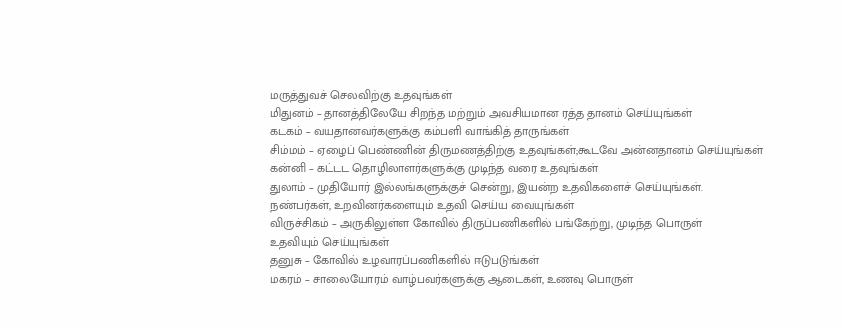மருத்துவச் செலவிற்கு உதவுங்கள்
மிதுனம் – தானத்திலேயே சிறந்த மற்றும் அவசியமான ரத்த தானம் செய்யுங்கள்
கடகம் – வயதானவர்களுக்கு கம்பளி வாங்கித் தாருங்கள்
சிம்மம் – ஏழைப் பெண்ணின் திருமணத்திற்கு உதவுங்கள்;கூடவே அன்னதானம் செய்யுங்கள்
கன்னி – கட்டட தொழிலாளர்களுக்கு முடிந்த வரை உதவுங்கள்
துலாம் – முதியோர் இல்லங்களுக்குச் சென்று, இயன்ற உதவிகளைச் செய்யுங்கள்.
நண்பர்கள், உறவினர்களையும் உதவி செய்ய வையுங்கள்
விருச்சிகம் – அருகிலுள்ள கோவில் திருப்பணிகளில் பங்கேற்று, முடிந்த பொருள்
உதவியும் செய்யுங்கள்
தனுசு – கோவில் உழவாரப்பணிகளில் ஈடுபடுங்கள்
மகரம் – சாலையோரம் வாழ்பவர்களுக்கு ஆடைகள், உணவு பொருள்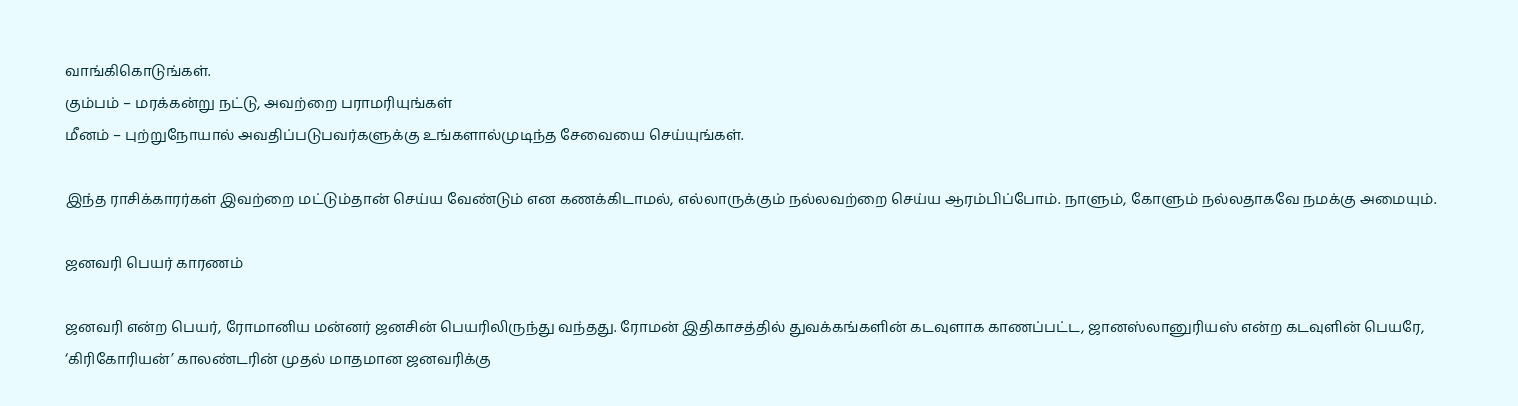வாங்கிகொடுங்கள்.
கும்பம் – மரக்கன்று நட்டு, அவற்றை பராமரியுங்கள்
மீனம் – புற்றுநோயால் அவதிப்படுபவர்களுக்கு உங்களால்முடிந்த சேவையை செய்யுங்கள்.

இந்த ராசிக்காரர்கள் இவற்றை மட்டும்தான் செய்ய வேண்டும் என கணக்கிடாமல், எல்லாருக்கும் நல்லவற்றை செய்ய ஆரம்பிப்போம். நாளும், கோளும் நல்லதாகவே நமக்கு அமையும்.

ஜனவரி பெயர் காரணம்

ஜனவரி என்ற பெயர், ரோமானிய மன்னர் ஜனசின் பெயரிலிருந்து வந்தது. ரோமன் இதிகாசத்தில் துவக்கங்களின் கடவுளாக காணப்பட்ட, ஜானஸ்லானுரியஸ் என்ற கடவுளின் பெயரே, ‘கிரிகோரியன்’ காலண்டரின் முதல் மாதமான ஜனவரிக்கு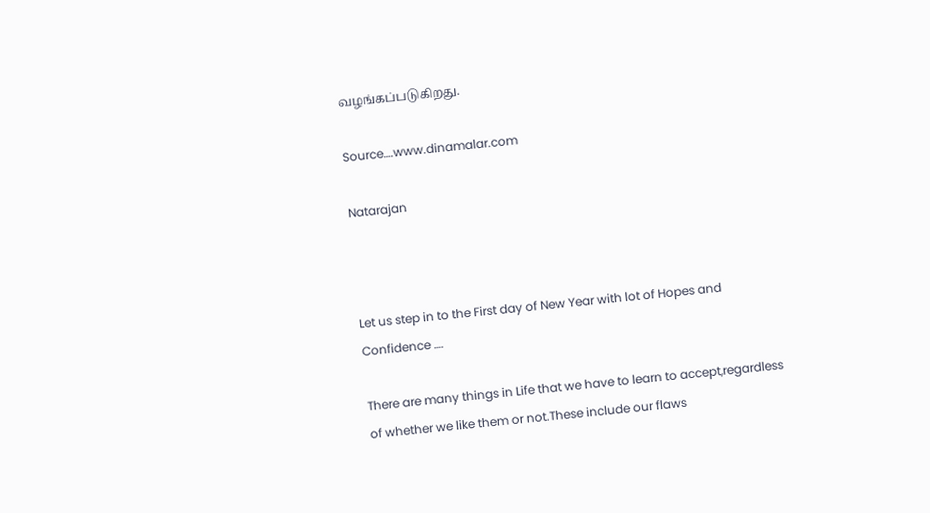வழங்கப்படுகிறது.

Source….www.dinamalar.com

Natarajan



Let us step in to the First day of New Year with lot of Hopes and Confidence ….

There are many things in Life that we have to learn to accept,regardless of whether we like them or not.These include our flaws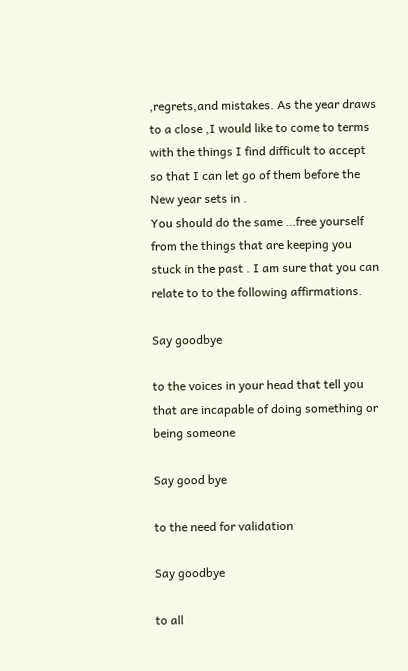,regrets,and mistakes. As the year draws to a close ,I would like to come to terms with the things I find difficult to accept so that I can let go of them before the New year sets in .
You should do the same …free yourself from the things that are keeping you stuck in the past . I am sure that you can relate to to the following affirmations.

Say goodbye

to the voices in your head that tell you that are incapable of doing something or being someone

Say good bye

to the need for validation

Say goodbye

to all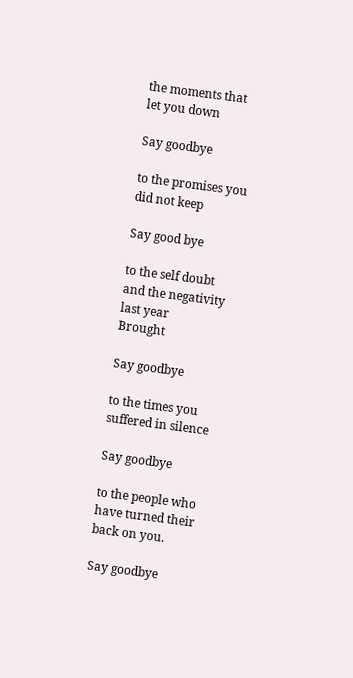the moments that let you down

Say goodbye

to the promises you did not keep

Say good bye

to the self doubt and the negativity last year
Brought

Say goodbye

to the times you suffered in silence

Say goodbye

to the people who have turned their back on you.

Say goodbye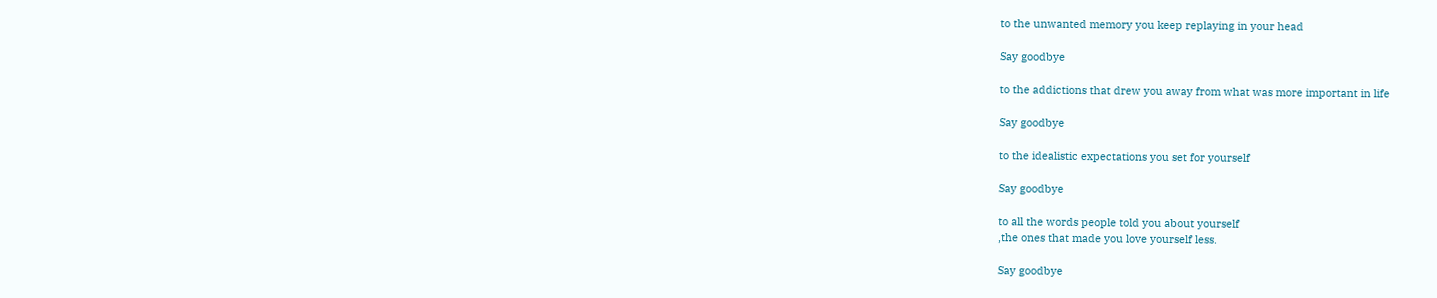to the unwanted memory you keep replaying in your head

Say goodbye

to the addictions that drew you away from what was more important in life

Say goodbye

to the idealistic expectations you set for yourself

Say goodbye

to all the words people told you about yourself
,the ones that made you love yourself less.

Say goodbye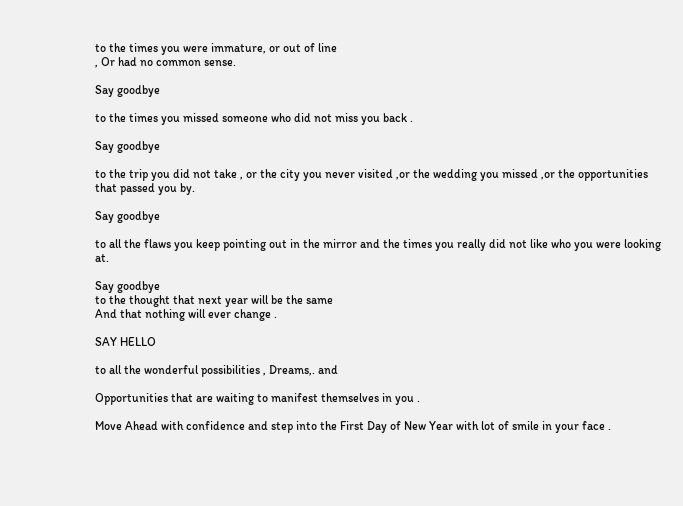to the times you were immature, or out of line
, Or had no common sense.

Say goodbye

to the times you missed someone who did not miss you back .

Say goodbye

to the trip you did not take , or the city you never visited ,or the wedding you missed ,or the opportunities that passed you by.

Say goodbye

to all the flaws you keep pointing out in the mirror and the times you really did not like who you were looking at.

Say goodbye
to the thought that next year will be the same
And that nothing will ever change .

SAY HELLO

to all the wonderful possibilities , Dreams,. and

Opportunities that are waiting to manifest themselves in you .

Move Ahead with confidence and step into the First Day of New Year with lot of smile in your face .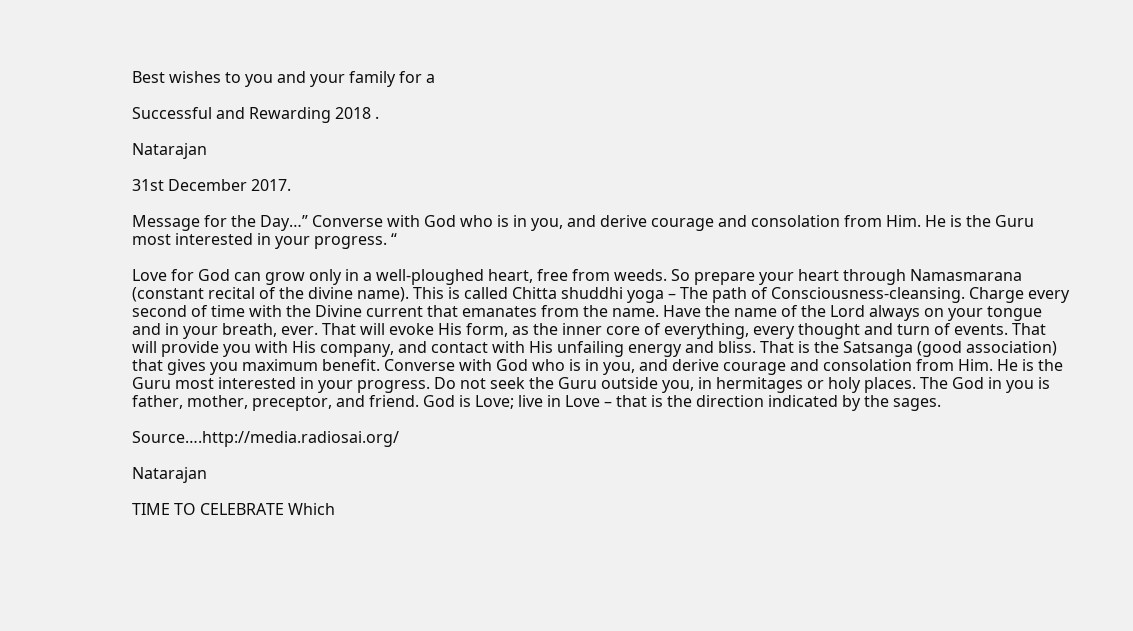Best wishes to you and your family for a

Successful and Rewarding 2018 .

Natarajan

31st December 2017.

Message for the Day…” Converse with God who is in you, and derive courage and consolation from Him. He is the Guru most interested in your progress. “

Love for God can grow only in a well-ploughed heart, free from weeds. So prepare your heart through Namasmarana (constant recital of the divine name). This is called Chitta shuddhi yoga – The path of Consciousness-cleansing. Charge every second of time with the Divine current that emanates from the name. Have the name of the Lord always on your tongue and in your breath, ever. That will evoke His form, as the inner core of everything, every thought and turn of events. That will provide you with His company, and contact with His unfailing energy and bliss. That is the Satsanga (good association) that gives you maximum benefit. Converse with God who is in you, and derive courage and consolation from Him. He is the Guru most interested in your progress. Do not seek the Guru outside you, in hermitages or holy places. The God in you is father, mother, preceptor, and friend. God is Love; live in Love – that is the direction indicated by the sages.

Source….http://media.radiosai.org/

Natarajan

TIME TO CELEBRATE Which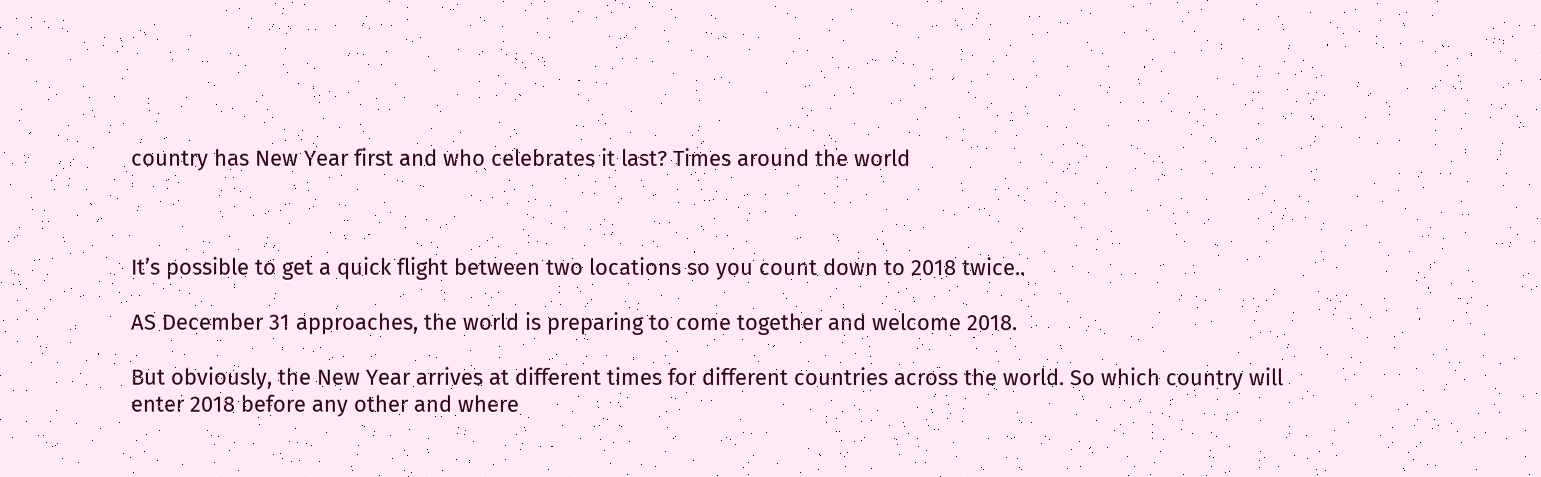country has New Year first and who celebrates it last? Times around the world



It’s possible to get a quick flight between two locations so you count down to 2018 twice..

AS December 31 approaches, the world is preparing to come together and welcome 2018.

But obviously, the New Year arrives at different times for different countries across the world. So which country will enter 2018 before any other and where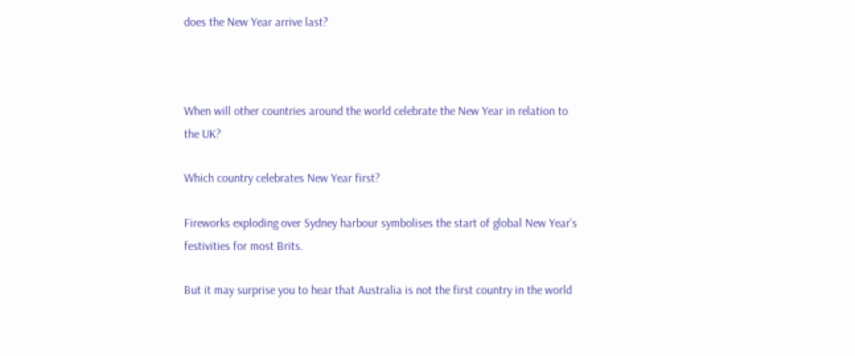does the New Year arrive last?



When will other countries around the world celebrate the New Year in relation to the UK?

Which country celebrates New Year first?

Fireworks exploding over Sydney harbour symbolises the start of global New Year’s festivities for most Brits.

But it may surprise you to hear that Australia is not the first country in the world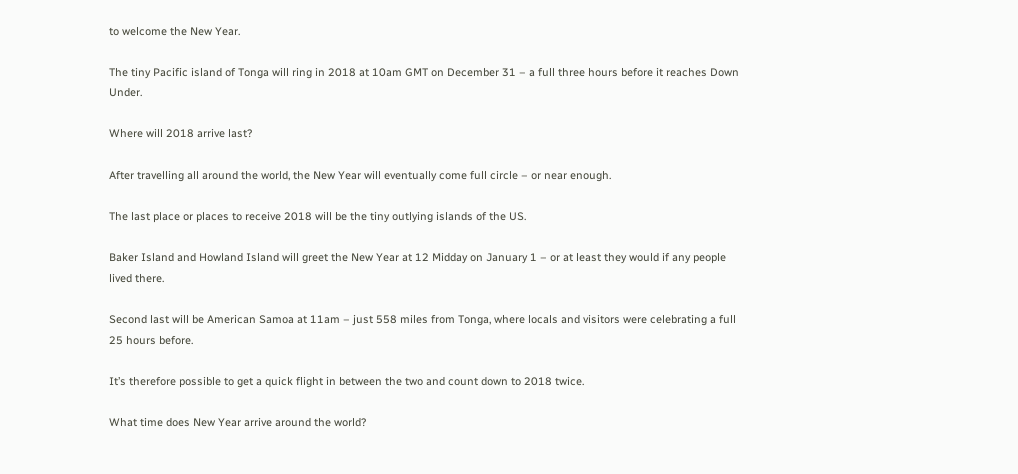to welcome the New Year.

The tiny Pacific island of Tonga will ring in 2018 at 10am GMT on December 31 – a full three hours before it reaches Down Under.

Where will 2018 arrive last?

After travelling all around the world, the New Year will eventually come full circle – or near enough.

The last place or places to receive 2018 will be the tiny outlying islands of the US.

Baker Island and Howland Island will greet the New Year at 12 Midday on January 1 – or at least they would if any people lived there.

Second last will be American Samoa at 11am – just 558 miles from Tonga, where locals and visitors were celebrating a full 25 hours before.

It’s therefore possible to get a quick flight in between the two and count down to 2018 twice.

What time does New Year arrive around the world?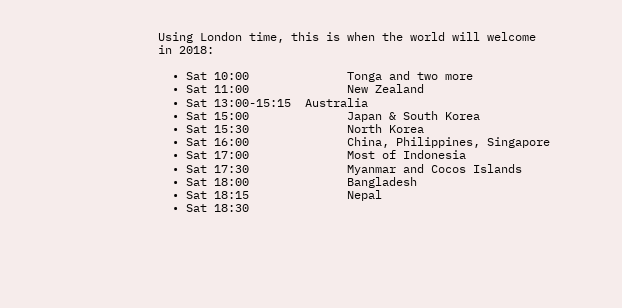Using London time, this is when the world will welcome in 2018:

  • Sat 10:00              Tonga and two more
  • Sat 11:00              New Zealand
  • Sat 13:00-15:15  Australia
  • Sat 15:00              Japan & South Korea
  • Sat 15:30              North Korea
  • Sat 16:00              China, Philippines, Singapore
  • Sat 17:00              Most of Indonesia
  • Sat 17:30              Myanmar and Cocos Islands
  • Sat 18:00              Bangladesh
  • Sat 18:15              Nepal
  • Sat 18:30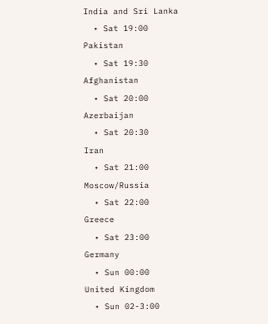India and Sri Lanka
  • Sat 19:00              Pakistan
  • Sat 19:30              Afghanistan
  • Sat 20:00              Azerbaijan
  • Sat 20:30              Iran
  • Sat 21:00              Moscow/Russia
  • Sat 22:00              Greece
  • Sat 23:00              Germany
  • Sun 00:00             United Kingdom
  • Sun 02-3:00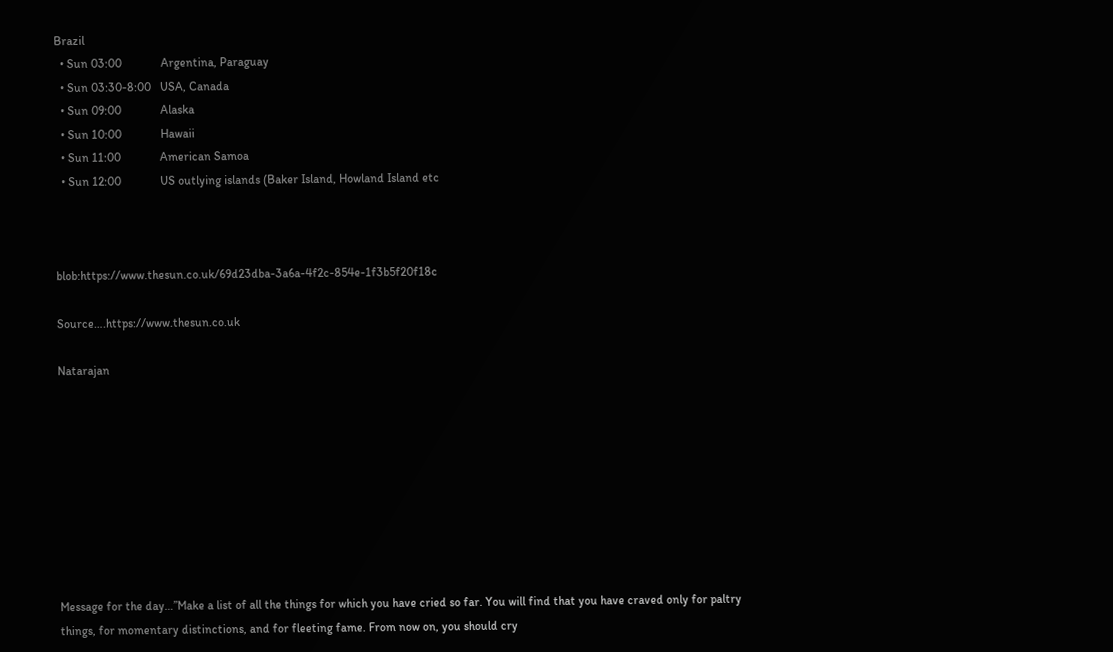Brazil
  • Sun 03:00             Argentina, Paraguay
  • Sun 03:30-8:00   USA, Canada
  • Sun 09:00             Alaska
  • Sun 10:00             Hawaii
  • Sun 11:00             American Samoa
  • Sun 12:00             US outlying islands (Baker Island, Howland Island etc



blob:https://www.thesun.co.uk/69d23dba-3a6a-4f2c-854e-1f3b5f20f18c

Source….https://www.thesun.co.uk

Natarajan









Message for the day…”Make a list of all the things for which you have cried so far. You will find that you have craved only for paltry things, for momentary distinctions, and for fleeting fame. From now on, you should cry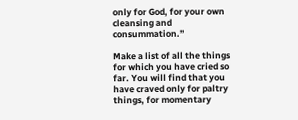only for God, for your own cleansing and consummation.”

Make a list of all the things for which you have cried so far. You will find that you have craved only for paltry things, for momentary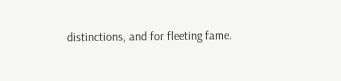distinctions, and for fleeting fame.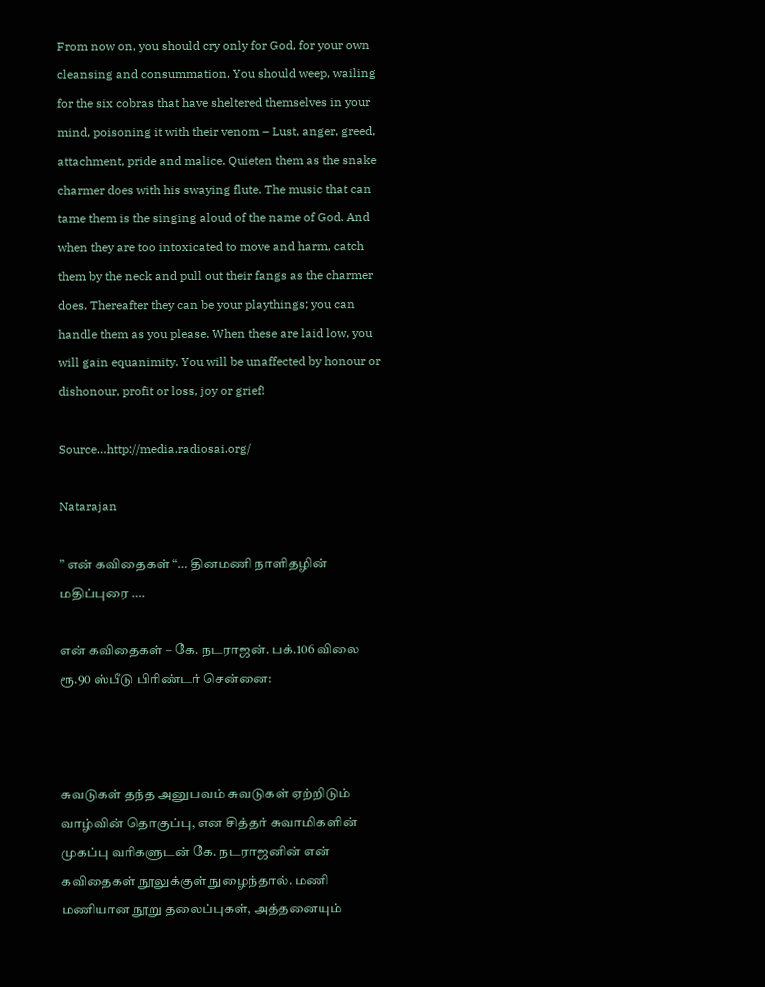From now on, you should cry only for God, for your own cleansing and consummation. You should weep, wailing for the six cobras that have sheltered themselves in your mind, poisoning it with their venom – Lust, anger, greed, attachment, pride and malice. Quieten them as the snake charmer does with his swaying flute. The music that can tame them is the singing aloud of the name of God. And when they are too intoxicated to move and harm, catch them by the neck and pull out their fangs as the charmer does. Thereafter they can be your playthings; you can handle them as you please. When these are laid low, you will gain equanimity. You will be unaffected by honour or dishonour, profit or loss, joy or grief!

Source…http://media.radiosai.org/

Natarajan

” என் கவிதைகள் “… தினமணி நாளிதழின் மதிப்புரை ….

என் கவிதைகள் – கே. நடராஜன். பக்.106 விலை ரூ.90 ஸ்பீடு பிரிண்டர் சென்னை:



சுவடுகள் தந்த அனுபவம் சுவடுகள் ஏற்றிடும் வாழ்வின் தொகுப்பு, என சித்தர் சுவாமிகளின் முகப்பு வரிகளுடன் கே. நடராஜனின் என் கவிதைகள் நூலுக்குள் நுழைந்தால். மணி மணியான நூறு தலைப்புகள், அத்தனையும்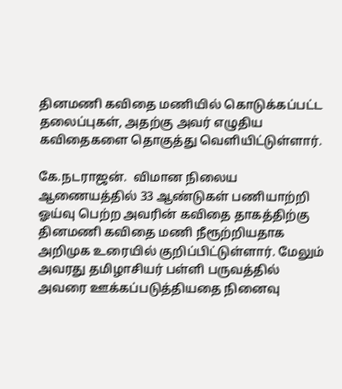தினமணி கவிதை மணியில் கொடுக்கப்பட்ட தலைப்புகள், அதற்கு அவர் எழுதிய கவிதைகளை தொகுத்து வெளியிட்டுள்ளார்.

கே.நடராஜன்.  விமான நிலைய ஆணையத்தில் 33 ஆண்டுகள் பணியாற்றி ஓய்வு பெற்ற அவரின் கவிதை தாகத்திற்கு தினமணி கவிதை மணி நீரூற்றியதாக அறிமுக உரையில் குறிப்பிட்டுள்ளார். மேலும் அவரது தமிழாசியர் பள்ளி பருவத்தில் அவரை ஊக்கப்படுத்தியதை நினைவு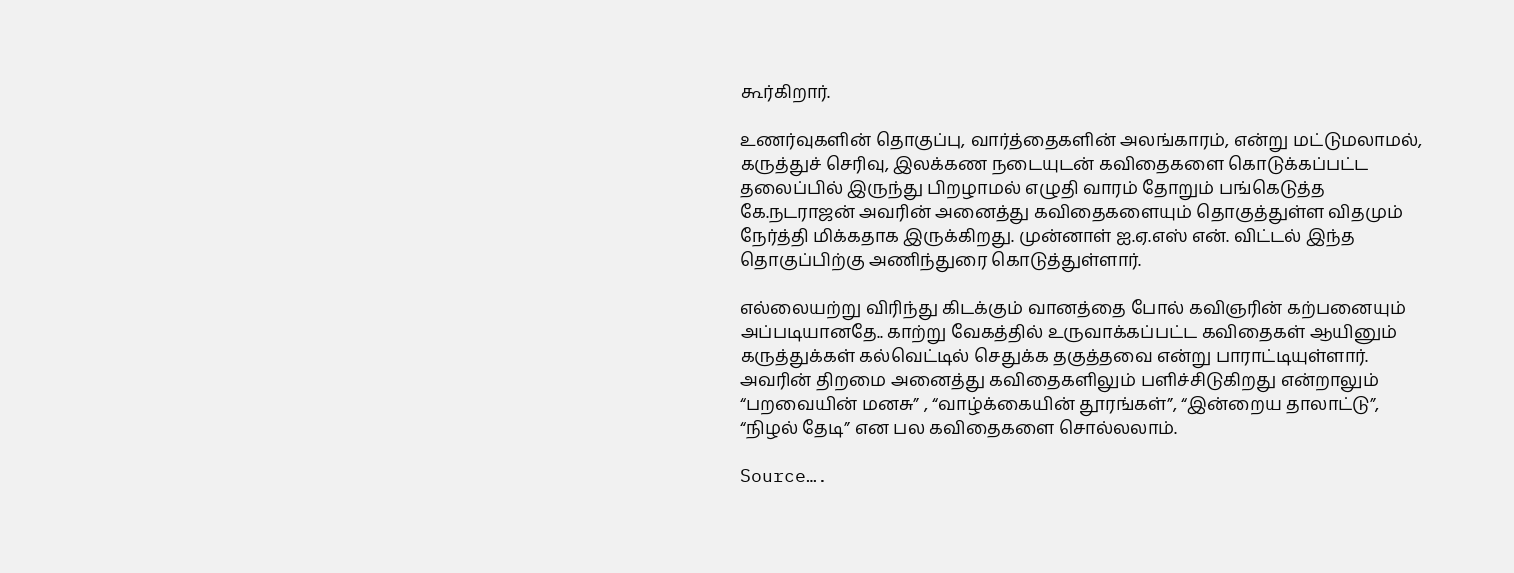கூர்கிறார்.

உணர்வுகளின் தொகுப்பு, வார்த்தைகளின் அலங்காரம், என்று மட்டுமலாமல், கருத்துச் செரிவு, இலக்கண நடையுடன் கவிதைகளை கொடுக்கப்பட்ட தலைப்பில் இருந்து பிறழாமல் எழுதி வாரம் தோறும் பங்கெடுத்த கே.நடராஜன் அவரின் அனைத்து கவிதைகளையும் தொகுத்துள்ள விதமும் நேர்த்தி மிக்கதாக இருக்கிறது. முன்னாள் ஐ.ஏ.எஸ் என். விட்டல் இந்த தொகுப்பிற்கு அணிந்துரை கொடுத்துள்ளார்.

எல்லையற்று விரிந்து கிடக்கும் வானத்தை போல் கவிஞரின் கற்பனையும் அப்படியானதே.. காற்று வேகத்தில் உருவாக்கப்பட்ட கவிதைகள் ஆயினும் கருத்துக்கள் கல்வெட்டில் செதுக்க தகுத்தவை என்று பாராட்டியுள்ளார். அவரின் திறமை அனைத்து கவிதைகளிலும் பளிச்சிடுகிறது என்றாலும் “பறவையின் மனசு” , “வாழ்க்கையின் தூரங்கள்”, “இன்றைய தாலாட்டு”, “நிழல் தேடி” என பல கவிதைகளை சொல்லலாம்.

Source….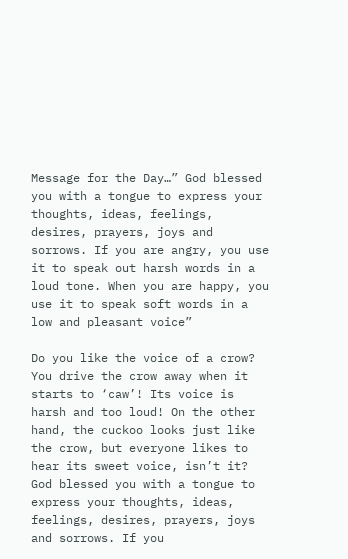Message for the Day…” God blessed you with a tongue to express your thoughts, ideas, feelings, desires, prayers, joys and sorrows. If you are angry, you use it to speak out harsh words in a loud tone. When you are happy, you use it to speak soft words in a low and pleasant voice”

Do you like the voice of a crow? You drive the crow away when it starts to ‘caw’! Its voice is harsh and too loud! On the other hand, the cuckoo looks just like the crow, but everyone likes to hear its sweet voice, isn’t it? God blessed you with a tongue to express your thoughts, ideas, feelings, desires, prayers, joys and sorrows. If you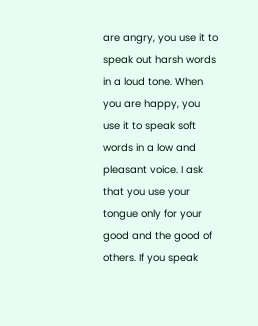are angry, you use it to speak out harsh words in a loud tone. When you are happy, you use it to speak soft words in a low and pleasant voice. I ask that you use your tongue only for your good and the good of others. If you speak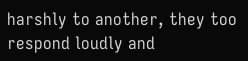harshly to another, they too respond loudly and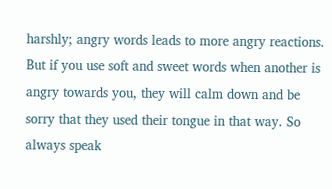harshly; angry words leads to more angry reactions. But if you use soft and sweet words when another is angry towards you, they will calm down and be sorry that they used their tongue in that way. So always speak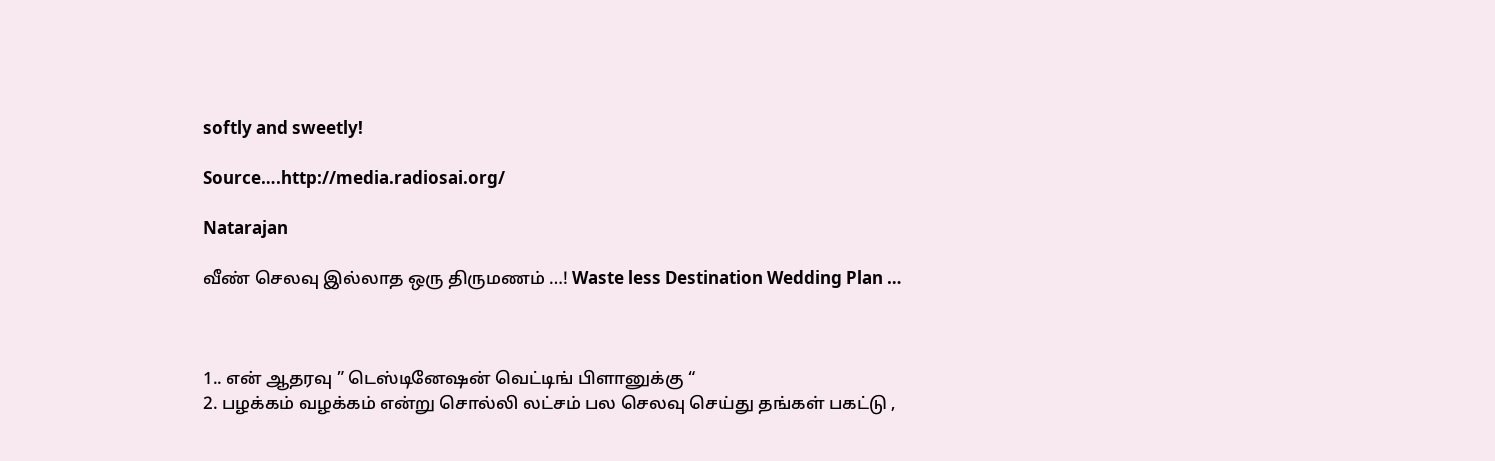softly and sweetly!

Source….http://media.radiosai.org/

Natarajan

வீண் செலவு இல்லாத ஒரு திருமணம் …! Waste less Destination Wedding Plan …



1.. என் ஆதரவு ” டெஸ்டினேஷன் வெட்டிங் பிளானுக்கு “
2. பழக்கம் வழக்கம் என்று சொல்லி லட்சம் பல செலவு செய்து தங்கள் பகட்டு ,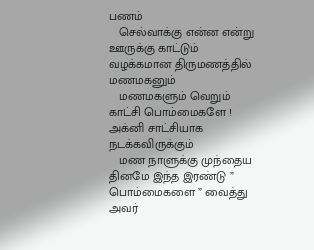பணம்
   செல்வாக்கு என்ன என்று ஊருக்கு காட்டும் வழக்கமான திருமணத்தில் மணமகனும்
   மணமகளும் வெறும் காட்சி பொம்மைகளே ! அக்னி சாட்சியாக நடக்கவிருக்கும்
   மண நாளுக்கு முந்தைய தினமே இந்த இரண்டு ” பொம்மைகளை ” வைத்து அவர்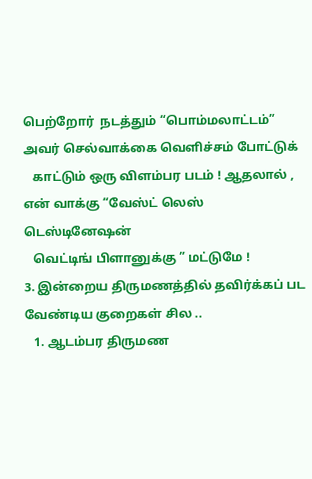பெற்றோர்  நடத்தும் “பொம்மலாட்டம்” அவர் செல்வாக்கை வெளிச்சம் போட்டுக்
   காட்டும் ஒரு விளம்பர படம் ! ஆதலால் , என் வாக்கு “வேஸ்ட் லெஸ்  டெஸ்டினேஷன்
   வெட்டிங் பிளானுக்கு ” மட்டுமே !
3. இன்றைய திருமணத்தில் தவிர்க்கப் பட வேண்டிய குறைகள் சில ..
   1. ஆடம்பர திருமண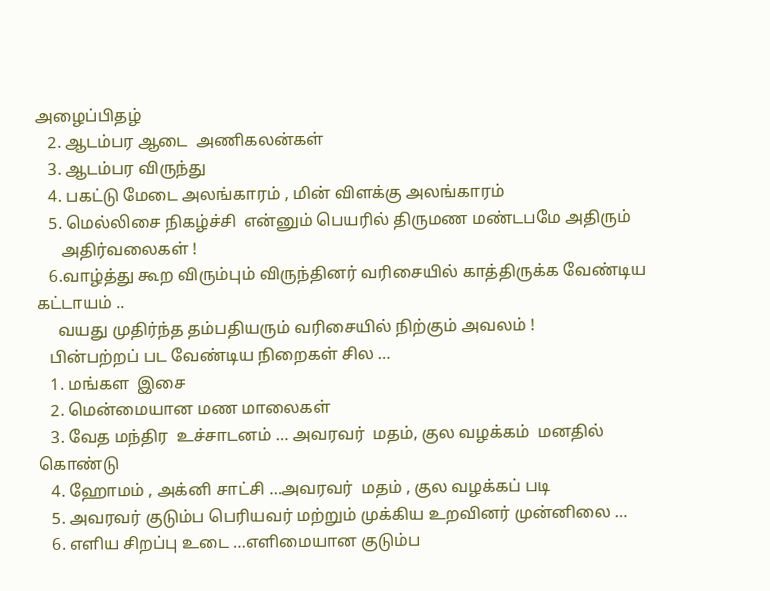அழைப்பிதழ்
   2. ஆடம்பர ஆடை  அணிகலன்கள்
   3. ஆடம்பர விருந்து
   4. பகட்டு மேடை அலங்காரம் , மின் விளக்கு அலங்காரம்
   5. மெல்லிசை நிகழ்ச்சி  என்னும் பெயரில் திருமண மண்டபமே அதிரும்
      அதிர்வலைகள் !
   6.வாழ்த்து கூற விரும்பும் விருந்தினர் வரிசையில் காத்திருக்க வேண்டிய கட்டாயம் ..
     வயது முதிர்ந்த தம்பதியரும் வரிசையில் நிற்கும் அவலம் !
   பின்பற்றப் பட வேண்டிய நிறைகள் சில …
   1. மங்கள  இசை
   2. மென்மையான மண மாலைகள்
   3. வேத மந்திர  உச்சாடனம் … அவரவர்  மதம், குல வழக்கம்  மனதில் கொண்டு
   4. ஹோமம் , அக்னி சாட்சி …அவரவர்  மதம் , குல வழக்கப் படி
   5. அவரவர் குடும்ப பெரியவர் மற்றும் முக்கிய உறவினர் முன்னிலை …
   6. எளிய சிறப்பு உடை …எளிமையான குடும்ப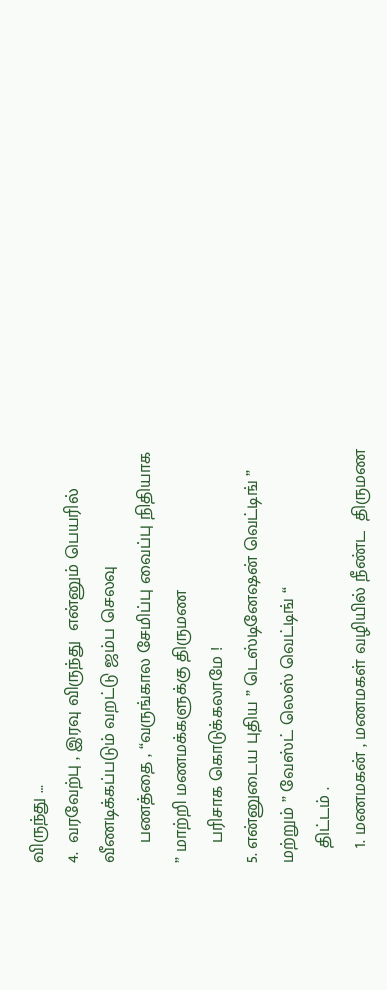விருந்து …
4.  வரவேற்பு , இரவு விருந்து  என்னும் பெயரில் வீணடிக்கப்படும் வறட்டு ஜம்ப செலவு
    பணத்தை , “வருங்கால சேமிப்பு வைப்பு நிதியாக ” மாற்றி மணமக்களுக்கு திருமண
    பரிசாக கொடுக்கலாமே !
5. என்னுடைய புதிய ” டெஸ்டினேஷன் வெட்டிங் ” மற்றும் ” வேஸ்ட் லெஸ் வெட்டிங் “
   திட்டம் .
   1. மணமகன் , மணமகள் வழியில் நீண்ட  திருமண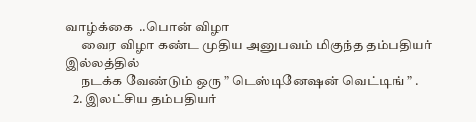வாழ்க்கை  ..பொன் விழா
      வைர விழா கண்ட முதிய அனுபவம் மிகுந்த தம்பதியர் இல்லத்தில்
      நடக்க வேண்டும் ஒரு ” டெஸ்டினேஷன் வெட்டிங் ” .
   2. இலட்சிய தம்பதியர்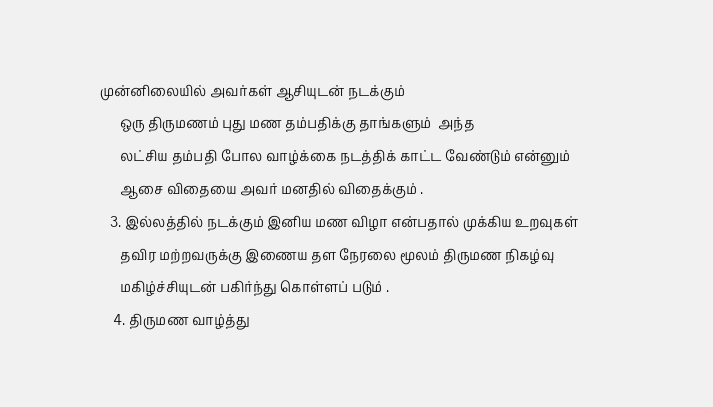முன்னிலையில் அவர்கள் ஆசியுடன் நடக்கும்
      ஒரு திருமணம் புது மண தம்பதிக்கு தாங்களும்  அந்த
      லட்சிய தம்பதி போல வாழ்க்கை நடத்திக் காட்ட வேண்டும் என்னும்
      ஆசை விதையை அவர் மனதில் விதைக்கும் .
   3. இல்லத்தில் நடக்கும் இனிய மண விழா என்பதால் முக்கிய உறவுகள்
      தவிர மற்றவருக்கு இணைய தள நேரலை மூலம் திருமண நிகழ்வு
      மகிழ்ச்சியுடன் பகிர்ந்து கொள்ளப் படும் .
    4. திருமண வாழ்த்து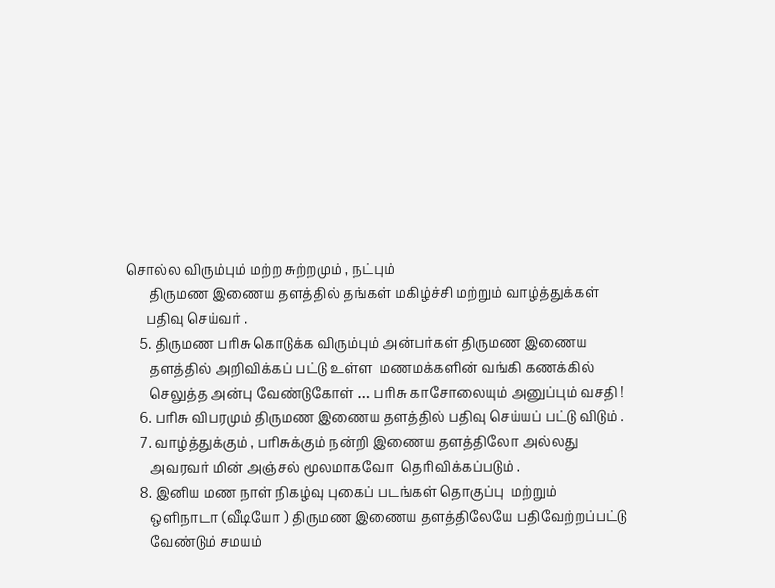சொல்ல விரும்பும் மற்ற சுற்றமும் , நட்பும்
       திருமண இணைய தளத்தில் தங்கள் மகிழ்ச்சி மற்றும் வாழ்த்துக்கள்
      பதிவு செய்வர் .
    5. திருமண பரிசு கொடுக்க விரும்பும் அன்பர்கள் திருமண இணைய
       தளத்தில் அறிவிக்கப் பட்டு உள்ள  மணமக்களின் வங்கி கணக்கில்
       செலுத்த அன்பு வேண்டுகோள் … பரிசு காசோலையும் அனுப்பும் வசதி !
    6. பரிசு விபரமும் திருமண இணைய தளத்தில் பதிவு செய்யப் பட்டு விடும் .
    7. வாழ்த்துக்கும் , பரிசுக்கும் நன்றி இணைய தளத்திலோ அல்லது
       அவரவர் மின் அஞ்சல் மூலமாகவோ  தெரிவிக்கப்படும் .
    8. இனிய மண நாள் நிகழ்வு புகைப் படங்கள் தொகுப்பு  மற்றும்
       ஒளிநாடா (வீடியோ ) திருமண இணைய தளத்திலேயே பதிவேற்றப்பட்டு
       வேண்டும் சமயம்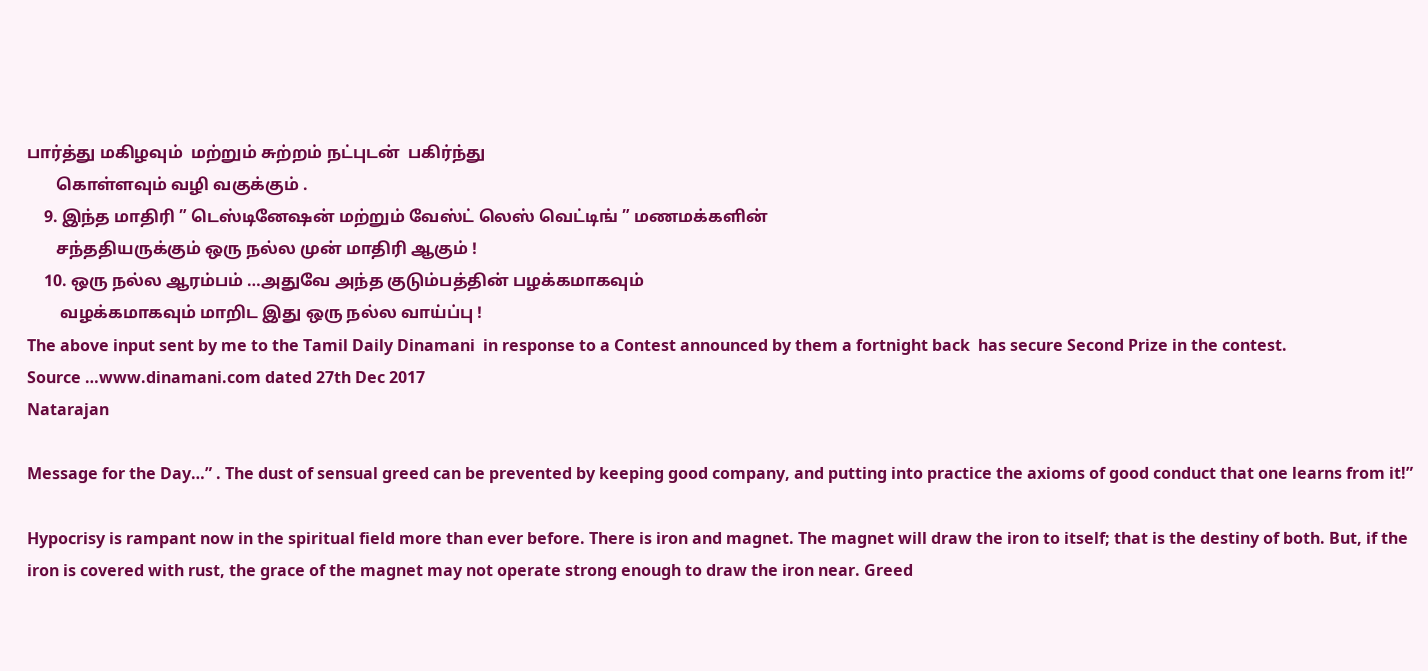பார்த்து மகிழவும்  மற்றும் சுற்றம் நட்புடன்  பகிர்ந்து
       கொள்ளவும் வழி வகுக்கும் .
    9. இந்த மாதிரி ” டெஸ்டினேஷன் மற்றும் வேஸ்ட் லெஸ் வெட்டிங் ” மணமக்களின்
       சந்ததியருக்கும் ஒரு நல்ல முன் மாதிரி ஆகும் !
    10. ஒரு நல்ல ஆரம்பம் …அதுவே அந்த குடும்பத்தின் பழக்கமாகவும்
        வழக்கமாகவும் மாறிட இது ஒரு நல்ல வாய்ப்பு !
The above input sent by me to the Tamil Daily Dinamani  in response to a Contest announced by them a fortnight back  has secure Second Prize in the contest.
Source …www.dinamani.com dated 27th Dec 2017
Natarajan

Message for the Day…” . The dust of sensual greed can be prevented by keeping good company, and putting into practice the axioms of good conduct that one learns from it!”

Hypocrisy is rampant now in the spiritual field more than ever before. There is iron and magnet. The magnet will draw the iron to itself; that is the destiny of both. But, if the iron is covered with rust, the grace of the magnet may not operate strong enough to draw the iron near. Greed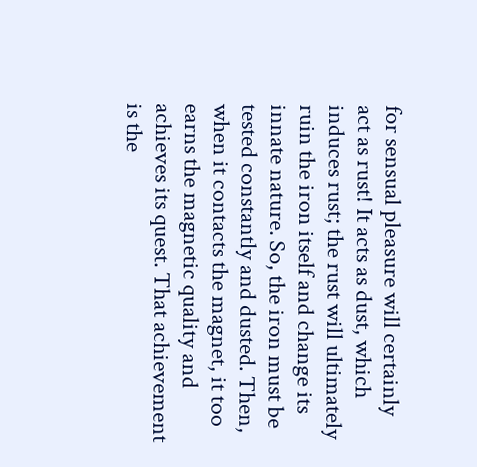for sensual pleasure will certainly act as rust! It acts as dust, which induces rust; the rust will ultimately ruin the iron itself and change its innate nature. So, the iron must be tested constantly and dusted. Then, when it contacts the magnet, it too earns the magnetic quality and achieves its quest. That achievement is the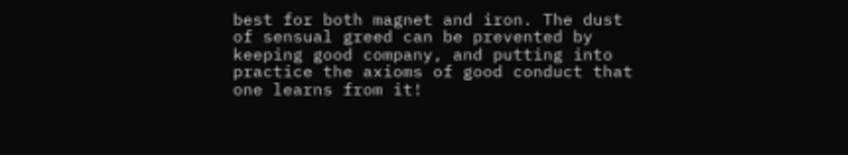best for both magnet and iron. The dust of sensual greed can be prevented by keeping good company, and putting into practice the axioms of good conduct that one learns from it!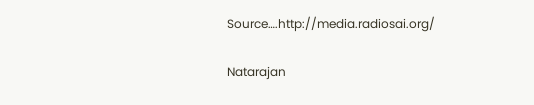Source….http://media.radiosai.org/

Natarajan